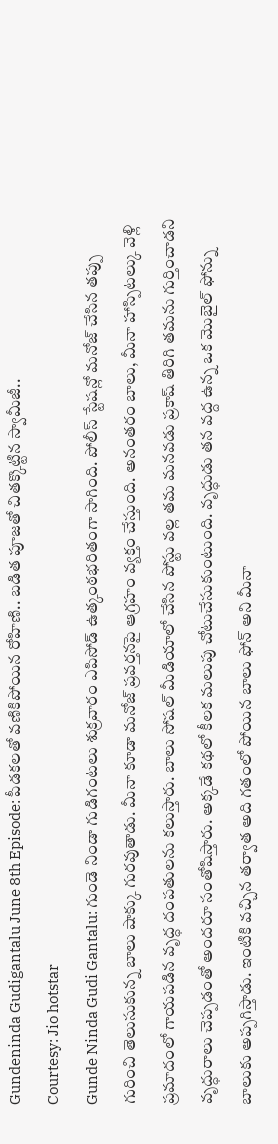Gundeninda Gudigantalu June 8th Episode: పీడకలతో వణికిపోయిన రోహిణి.. బడిత పూజతో చితక్కొట్టిన స్వామీజీ..
Courtesy: Jio hotstar
Gunde Ninda Gudi Gantalu: గుండె నిండా గుడిగంటలు శుక్రవారం ఎపిసోడ్ ఉత్కంఠభరితంగా సాగింది. పోలీస్ స్టేషన్లో మనోజ్ చేసిన తప్పు గురించి తెలుసుకున్న బాలు షాక్కు గురవుతాడు. మీనా కూడా మనోజ్ ప్రవర్తనపై ఆగ్రహం వ్యక్తం చేస్తుంది. అనంతరం బాలు, మీనా హాస్పిటల్కు వెళ్లి ప్రమాదంలో గాయపడిన వృద్ధ దంపతులను కలుస్తారు. బాలు సోషల్ మీడియాలో చేసిన పోస్టు వల్ల తమ మనవడు ప్రకాష్ తిరిగి తమను గుర్తించాడని వృద్ధురాలు చెప్పడంతో అందరూ సంతోషిస్తారు. అక్కడే కథలో కీలక మలుపు చోటుచేసుకుంటుంది. వృద్ధుడు తన వద్ద ఉన్న ఒక మొబైల్ ఫోన్ను బాలుకు అప్పగిస్తాడు. ఇంటికి వచ్చిన తర్వాత అది గతంలో పోయిన బాలు ఫోన్ అని మీనా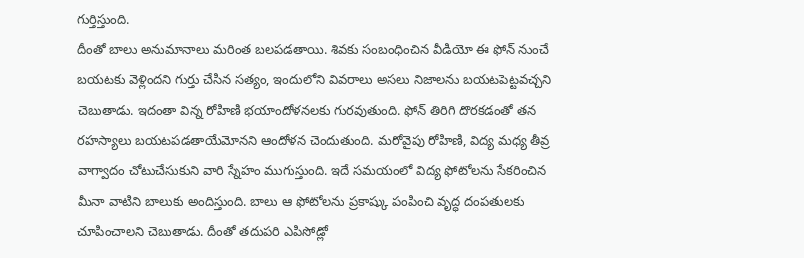గుర్తిస్తుంది.
దీంతో బాలు అనుమానాలు మరింత బలపడతాయి. శివకు సంబంధించిన వీడియో ఈ ఫోన్ నుంచే బయటకు వెళ్లిందని గుర్తు చేసిన సత్యం, ఇందులోని వివరాలు అసలు నిజాలను బయటపెట్టవచ్చని చెబుతాడు. ఇదంతా విన్న రోహిణి భయాందోళనలకు గురవుతుంది. ఫోన్ తిరిగి దొరకడంతో తన రహస్యాలు బయటపడతాయేమోనని ఆందోళన చెందుతుంది. మరోవైపు రోహిణి, విద్య మధ్య తీవ్ర వాగ్వాదం చోటుచేసుకుని వారి స్నేహం ముగుస్తుంది. ఇదే సమయంలో విద్య ఫోటోలను సేకరించిన మీనా వాటిని బాలుకు అందిస్తుంది. బాలు ఆ ఫోటోలను ప్రకాష్కు పంపించి వృద్ధ దంపతులకు చూపించాలని చెబుతాడు. దీంతో తదుపరి ఎపిసోడ్లో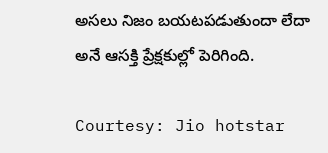అసలు నిజం బయటపడుతుందా లేదా అనే ఆసక్తి ప్రేక్షకుల్లో పెరిగింది.

Courtesy: Jio hotstar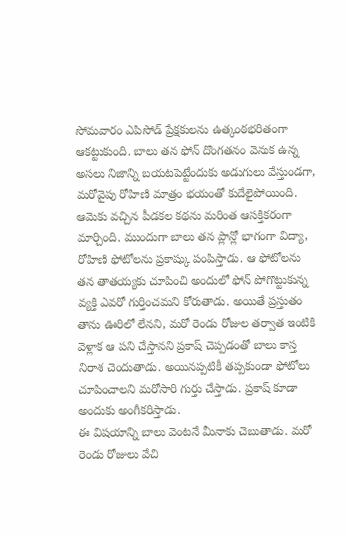సోమవారం ఎపిసోడ్ ప్రేక్షకులను ఉత్కంఠభరితంగా ఆకట్టుకుంది. బాలు తన ఫోన్ దొంగతనం వెనుక ఉన్న అసలు నిజాన్ని బయటపెట్టేందుకు అడుగులు వేస్తుండగా, మరోవైపు రోహిణి మాత్రం భయంతో కుదేలైపోయింది. ఆమెకు వచ్చిన పీడకల కథను మరింత ఆసక్తికరంగా మార్చింది. ముందుగా బాలు తన ప్లాన్లో భాగంగా విద్యా, రోహిణి ఫోటోలను ప్రకాష్కు పంపిస్తాడు. ఆ ఫోటోలను తన తాతయ్యకు చూపించి అందులో ఫోన్ పోగొట్టుకున్న వ్యక్తి ఎవరో గుర్తించమని కోరుతాడు. అయితే ప్రస్తుతం తాను ఊరిలో లేనని, మరో రెండు రోజుల తర్వాత ఇంటికి వెళ్లాక ఆ పని చేస్తానని ప్రకాష్ చెప్పడంతో బాలు కాస్త నిరాశ చెందుతాడు. అయినప్పటికీ తప్పకుండా ఫోటోలు చూపించాలని మరోసారి గుర్తు చేస్తాడు. ప్రకాష్ కూడా అందుకు అంగీకరిస్తాడు.
ఈ విషయాన్ని బాలు వెంటనే మీనాకు చెబుతాడు. మరో రెండు రోజులు వేచి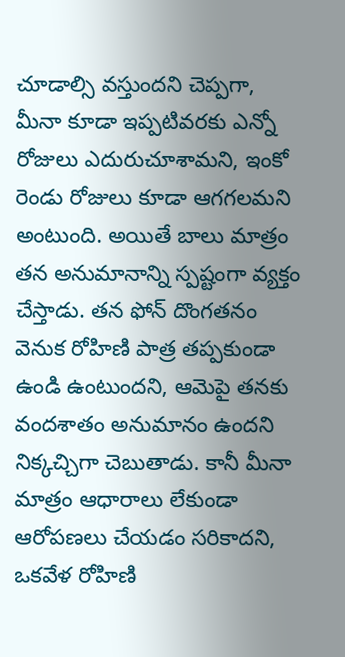చూడాల్సి వస్తుందని చెప్పగా, మీనా కూడా ఇప్పటివరకు ఎన్నో రోజులు ఎదురుచూశామని, ఇంకో రెండు రోజులు కూడా ఆగగలమని అంటుంది. అయితే బాలు మాత్రం తన అనుమానాన్ని స్పష్టంగా వ్యక్తం చేస్తాడు. తన ఫోన్ దొంగతనం వెనుక రోహిణి పాత్ర తప్పకుండా ఉండి ఉంటుందని, ఆమెపై తనకు వందశాతం అనుమానం ఉందని నిక్కచ్చిగా చెబుతాడు. కానీ మీనా మాత్రం ఆధారాలు లేకుండా ఆరోపణలు చేయడం సరికాదని, ఒకవేళ రోహిణి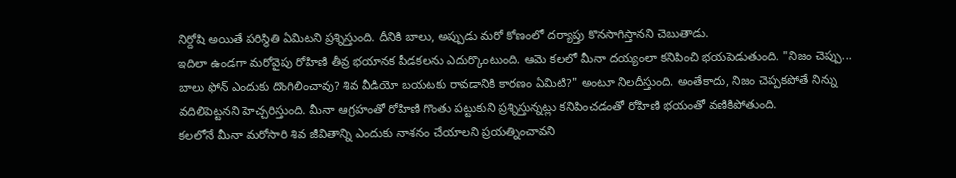నిర్దోషి అయితే పరిస్థితి ఏమిటని ప్రశ్నిస్తుంది. దీనికి బాలు, అప్పుడు మరో కోణంలో దర్యాప్తు కొనసాగిస్తానని చెబుతాడు.
ఇదిలా ఉండగా మరోవైపు రోహిణి తీవ్ర భయానక పీడకలను ఎదుర్కొంటుంది. ఆమె కలలో మీనా దయ్యంలా కనిపించి భయపెడుతుంది. "నిజం చెప్పు... బాలు ఫోన్ ఎందుకు దొంగిలించావు? శివ వీడియో బయటకు రావడానికి కారణం ఏమిటి?" అంటూ నిలదీస్తుంది. అంతేకాదు, నిజం చెప్పకపోతే నిన్ను వదిలిపెట్టనని హెచ్చరిస్తుంది. మీనా ఆగ్రహంతో రోహిణి గొంతు పట్టుకుని ప్రశ్నిస్తున్నట్లు కనిపించడంతో రోహిణి భయంతో వణికిపోతుంది.
కలలోనే మీనా మరోసారి శివ జీవితాన్ని ఎందుకు నాశనం చేయాలని ప్రయత్నించావని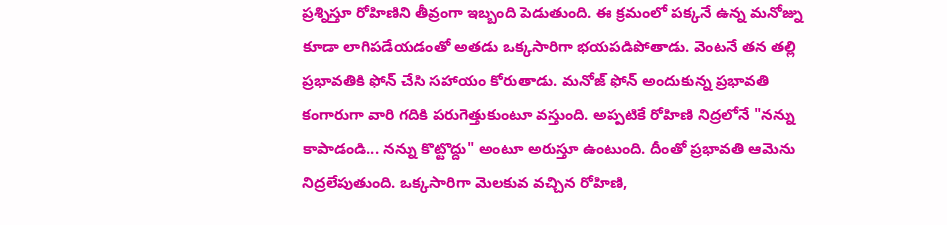ప్రశ్నిస్తూ రోహిణిని తీవ్రంగా ఇబ్బంది పెడుతుంది. ఈ క్రమంలో పక్కనే ఉన్న మనోజ్ను కూడా లాగిపడేయడంతో అతడు ఒక్కసారిగా భయపడిపోతాడు. వెంటనే తన తల్లి ప్రభావతికి ఫోన్ చేసి సహాయం కోరుతాడు. మనోజ్ ఫోన్ అందుకున్న ప్రభావతి కంగారుగా వారి గదికి పరుగెత్తుకుంటూ వస్తుంది. అప్పటికే రోహిణి నిద్రలోనే "నన్ను కాపాడండి... నన్ను కొట్టొద్దు" అంటూ అరుస్తూ ఉంటుంది. దీంతో ప్రభావతి ఆమెను నిద్రలేపుతుంది. ఒక్కసారిగా మెలకువ వచ్చిన రోహిణి,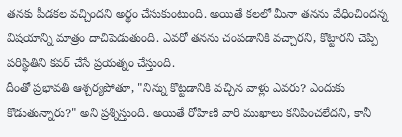తనకు పీడకల వచ్చిందని అర్థం చేసుకుంటుంది. అయితే కలలో మీనా తనను వేధించిందన్న విషయాన్ని మాత్రం దాచిపెడుతుంది. ఎవరో తనను చంపడానికి వచ్చారని, కొట్టారని చెప్పి పరిస్థితిని కవర్ చేసే ప్రయత్నం చేస్తుంది.
దీంతో ప్రభావతి ఆశ్చర్యపోతూ, "నిన్ను కొట్టడానికి వచ్చిన వాళ్లు ఎవరు? ఎందుకు కొడుతున్నారు?" అని ప్రశ్నిస్తుంది. అయితే రోహిణి వారి ముఖాలు కనిపించలేదని, కానీ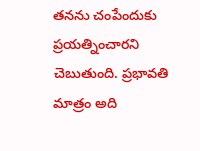తనను చంపేందుకు ప్రయత్నించారని చెబుతుంది. ప్రభావతి మాత్రం అది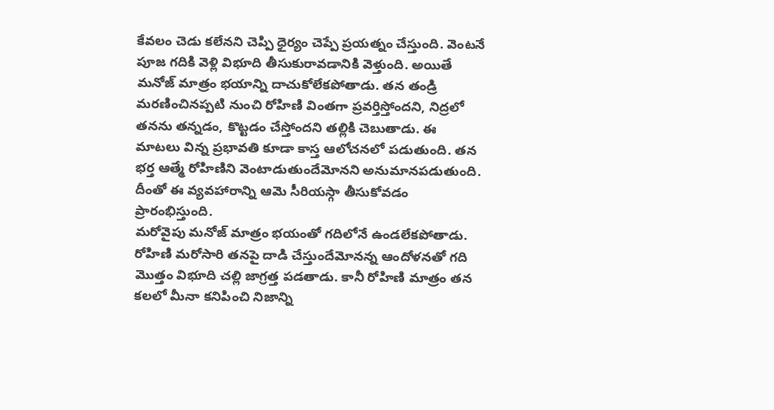కేవలం చెడు కలేనని చెప్పి ధైర్యం చెప్పే ప్రయత్నం చేస్తుంది. వెంటనే పూజ గదికి వెళ్లి విభూది తీసుకురావడానికి వెళ్తుంది. అయితే మనోజ్ మాత్రం భయాన్ని దాచుకోలేకపోతాడు. తన తండ్రి మరణించినప్పటి నుంచి రోహిణి వింతగా ప్రవర్తిస్తోందని, నిద్రలో తనను తన్నడం, కొట్టడం చేస్తోందని తల్లికి చెబుతాడు. ఈ మాటలు విన్న ప్రభావతి కూడా కాస్త ఆలోచనలో పడుతుంది. తన భర్త ఆత్మే రోహిణిని వెంటాడుతుందేమోనని అనుమానపడుతుంది. దీంతో ఈ వ్యవహారాన్ని ఆమె సీరియస్గా తీసుకోవడం ప్రారంభిస్తుంది.
మరోవైపు మనోజ్ మాత్రం భయంతో గదిలోనే ఉండలేకపోతాడు. రోహిణి మరోసారి తనపై దాడి చేస్తుందేమోనన్న ఆందోళనతో గది మొత్తం విభూది చల్లి జాగ్రత్త పడతాడు. కానీ రోహిణి మాత్రం తన కలలో మీనా కనిపించి నిజాన్ని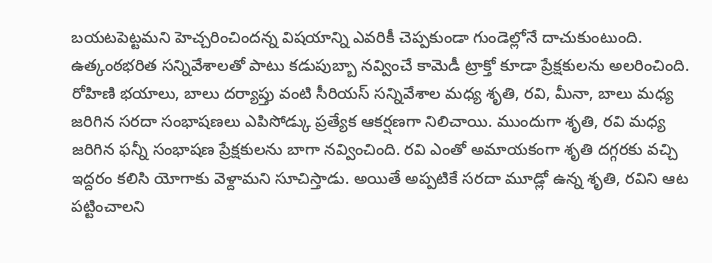బయటపెట్టమని హెచ్చరించిందన్న విషయాన్ని ఎవరికీ చెప్పకుండా గుండెల్లోనే దాచుకుంటుంది.
ఉత్కంఠభరిత సన్నివేశాలతో పాటు కడుపుబ్బా నవ్వించే కామెడీ ట్రాక్తో కూడా ప్రేక్షకులను అలరించింది. రోహిణి భయాలు, బాలు దర్యాప్తు వంటి సీరియస్ సన్నివేశాల మధ్య శృతి, రవి, మీనా, బాలు మధ్య జరిగిన సరదా సంభాషణలు ఎపిసోడ్కు ప్రత్యేక ఆకర్షణగా నిలిచాయి. ముందుగా శృతి, రవి మధ్య జరిగిన ఫన్నీ సంభాషణ ప్రేక్షకులను బాగా నవ్వించింది. రవి ఎంతో అమాయకంగా శృతి దగ్గరకు వచ్చి ఇద్దరం కలిసి యోగాకు వెళ్దామని సూచిస్తాడు. అయితే అప్పటికే సరదా మూడ్లో ఉన్న శృతి, రవిని ఆట పట్టించాలని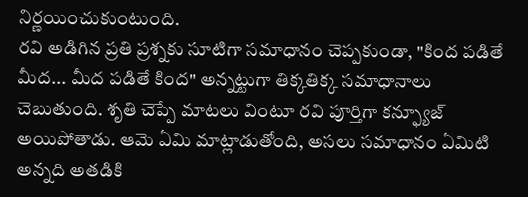నిర్ణయించుకుంటుంది.
రవి అడిగిన ప్రతి ప్రశ్నకు సూటిగా సమాధానం చెప్పకుండా, "కింద పడితే మీద... మీద పడితే కింద" అన్నట్టుగా తిక్కతిక్క సమాధానాలు చెబుతుంది. శృతి చెప్పే మాటలు వింటూ రవి పూర్తిగా కన్ఫ్యూజ్ అయిపోతాడు. ఆమె ఏమి మాట్లాడుతోంది, అసలు సమాధానం ఏమిటి అన్నది అతడికి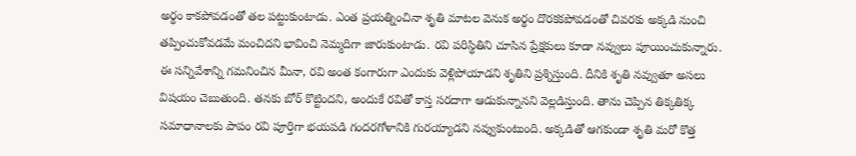అర్థం కాకపోవడంతో తల పట్టుకుంటాడు. ఎంత ప్రయత్నించినా శృతి మాటల వెనుక అర్థం దొరకకపోవడంతో చివరకు అక్కడి నుంచి తప్పించుకోవడమే మంచిదని భావించి నెమ్మదిగా జారుకుంటాడు. రవి పరిస్థితిని చూసిన ప్రేక్షకులు కూడా నవ్వులు పూయించుకున్నారు.
ఈ సన్నివేశాన్ని గమనించిన మీనా, రవి అంత కంగారుగా ఎందుకు వెళ్లిపోయాడని శృతిని ప్రశ్నిస్తుంది. దీనికి శృతి నవ్వుతూ అసలు విషయం చెబుతుంది. తనకు బోర్ కొట్టిందని, అందుకే రవితో కాస్త సరదాగా ఆడుకున్నానని వెల్లడిస్తుంది. తాను చెప్పిన తిక్కతిక్క సమాధానాలకు పాపం రవి పూర్తిగా భయపడి గందరగోళానికి గురయ్యాడని నవ్వుకుంటుంది. అక్కడితో ఆగకుండా శృతి మరో కొత్త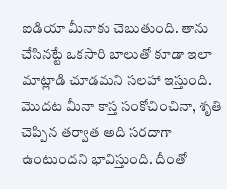ఐడియా మీనాకు చెబుతుంది. తాను చేసినట్టే ఒకసారి బాలుతో కూడా ఇలా మాట్లాడి చూడమని సలహా ఇస్తుంది. మొదట మీనా కాస్త సంకోచించినా, శృతి చెప్పిన తర్వాత అది సరదాగా ఉంటుందని భావిస్తుంది. దీంతో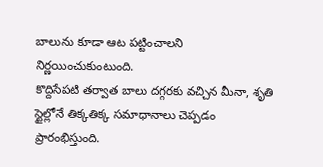బాలును కూడా ఆట పట్టించాలని నిర్ణయించుకుంటుంది.
కొద్దిసేపటి తర్వాత బాలు దగ్గరకు వచ్చిన మీనా, శృతి స్టైల్లోనే తిక్కతిక్క సమాధానాలు చెప్పడం ప్రారంభిస్తుంది.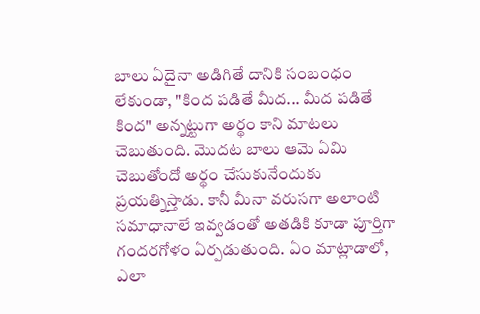బాలు ఏదైనా అడిగితే దానికి సంబంధం లేకుండా, "కింద పడితే మీద... మీద పడితే కింద" అన్నట్టుగా అర్థం కాని మాటలు చెబుతుంది. మొదట బాలు ఆమె ఏమి చెబుతోందో అర్థం చేసుకునేందుకు ప్రయత్నిస్తాడు. కానీ మీనా వరుసగా అలాంటి సమాధానాలే ఇవ్వడంతో అతడికి కూడా పూర్తిగా గందరగోళం ఏర్పడుతుంది. ఏం మాట్లాడాలో, ఎలా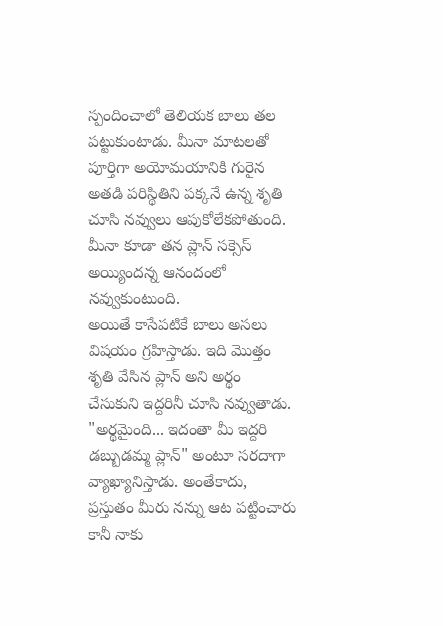స్పందించాలో తెలియక బాలు తల పట్టుకుంటాడు. మీనా మాటలతో పూర్తిగా అయోమయానికి గురైన అతడి పరిస్థితిని పక్కనే ఉన్న శృతి చూసి నవ్వులు ఆపుకోలేకపోతుంది. మీనా కూడా తన ప్లాన్ సక్సెస్ అయ్యిందన్న ఆనందంలో నవ్వుకుంటుంది.
అయితే కాసేపటికే బాలు అసలు విషయం గ్రహిస్తాడు. ఇది మొత్తం శృతి వేసిన ప్లాన్ అని అర్థం చేసుకుని ఇద్దరినీ చూసి నవ్వుతాడు. "అర్థమైంది... ఇదంతా మీ ఇద్దరి డబ్బుడమ్మ ప్లాన్" అంటూ సరదాగా వ్యాఖ్యానిస్తాడు. అంతేకాదు, ప్రస్తుతం మీరు నన్ను ఆట పట్టించారు కానీ నాకు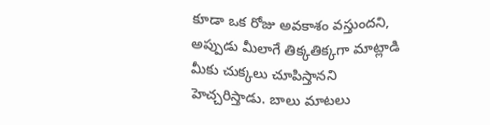కూడా ఒక రోజు అవకాశం వస్తుందని, అప్పుడు మీలాగే తిక్కతిక్కగా మాట్లాడి మీకు చుక్కలు చూపిస్తానని హెచ్చరిస్తాడు. బాలు మాటలు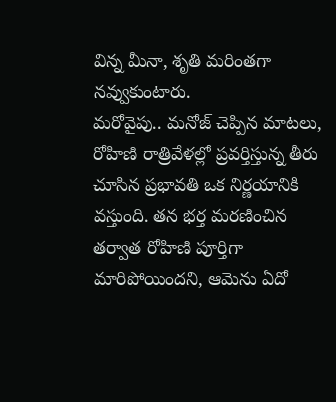విన్న మీనా, శృతి మరింతగా నవ్వుకుంటారు.
మరోవైపు.. మనోజ్ చెప్పిన మాటలు, రోహిణి రాత్రివేళల్లో ప్రవర్తిస్తున్న తీరు చూసిన ప్రభావతి ఒక నిర్ణయానికి వస్తుంది. తన భర్త మరణించిన తర్వాత రోహిణి పూర్తిగా మారిపోయిందని, ఆమెను ఏదో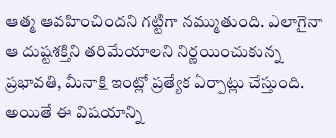ఆత్మ ఆవహించిందని గట్టిగా నమ్ముతుంది. ఎలాగైనా ఆ దుష్టశక్తిని తరిమేయాలని నిర్ణయించుకున్న ప్రభావతి, మీనాక్షి ఇంట్లో ప్రత్యేక ఏర్పాట్లు చేస్తుంది. అయితే ఈ విషయాన్ని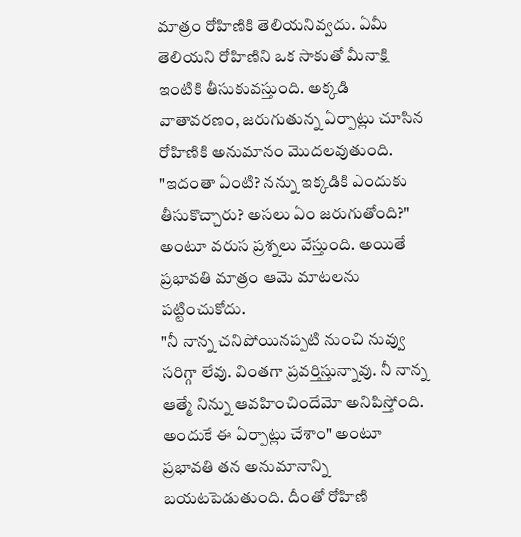మాత్రం రోహిణికి తెలియనివ్వదు. ఏమీ తెలియని రోహిణిని ఒక సాకుతో మీనాక్షి ఇంటికి తీసుకువస్తుంది. అక్కడి వాతావరణం, జరుగుతున్న ఏర్పాట్లు చూసిన రోహిణికి అనుమానం మొదలవుతుంది. "ఇదంతా ఏంటి? నన్ను ఇక్కడికి ఎందుకు తీసుకొచ్చారు? అసలు ఏం జరుగుతోంది?" అంటూ వరుస ప్రశ్నలు వేస్తుంది. అయితే ప్రభావతి మాత్రం ఆమె మాటలను పట్టించుకోదు.
"నీ నాన్న చనిపోయినప్పటి నుంచి నువ్వు సరిగ్గా లేవు. వింతగా ప్రవర్తిస్తున్నావు. నీ నాన్న ఆత్మే నిన్ను ఆవహించిందేమో అనిపిస్తోంది. అందుకే ఈ ఏర్పాట్లు చేశాం" అంటూ ప్రభావతి తన అనుమానాన్ని బయటపెడుతుంది. దీంతో రోహిణి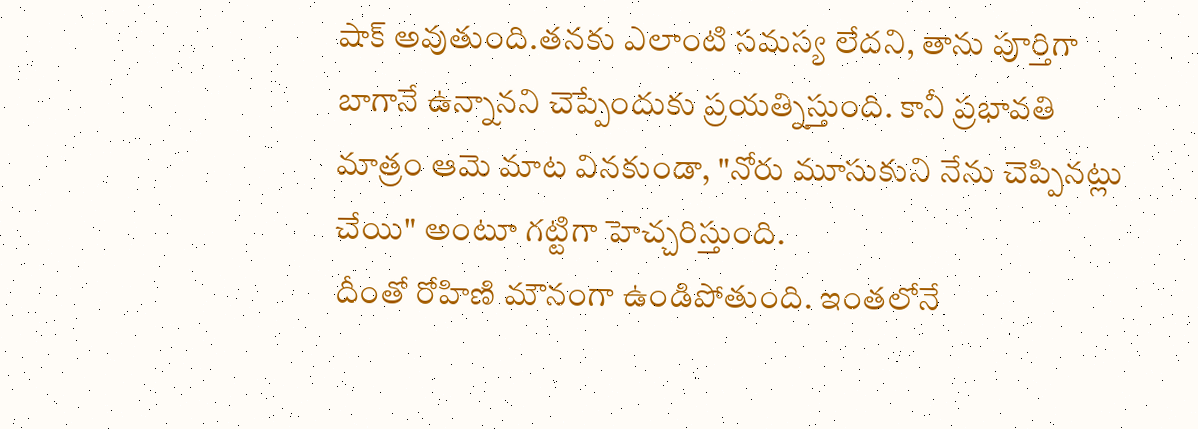షాక్ అవుతుంది.తనకు ఎలాంటి సమస్య లేదని, తాను పూర్తిగా బాగానే ఉన్నానని చెప్పేందుకు ప్రయత్నిస్తుంది. కానీ ప్రభావతి మాత్రం ఆమె మాట వినకుండా, "నోరు మూసుకుని నేను చెప్పినట్లు చేయి" అంటూ గట్టిగా హెచ్చరిస్తుంది.
దీంతో రోహిణి మౌనంగా ఉండిపోతుంది. ఇంతలోనే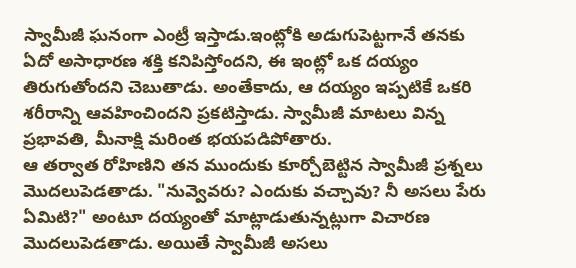స్వామీజీ ఘనంగా ఎంట్రీ ఇస్తాడు.ఇంట్లోకి అడుగుపెట్టగానే తనకు ఏదో అసాధారణ శక్తి కనిపిస్తోందని, ఈ ఇంట్లో ఒక దయ్యం తిరుగుతోందని చెబుతాడు. అంతేకాదు, ఆ దయ్యం ఇప్పటికే ఒకరి శరీరాన్ని ఆవహించిందని ప్రకటిస్తాడు. స్వామీజీ మాటలు విన్న ప్రభావతి, మీనాక్షి మరింత భయపడిపోతారు.
ఆ తర్వాత రోహిణిని తన ముందుకు కూర్చోబెట్టిన స్వామీజీ ప్రశ్నలు మొదలుపెడతాడు. "నువ్వెవరు? ఎందుకు వచ్చావు? నీ అసలు పేరు ఏమిటి?" అంటూ దయ్యంతో మాట్లాడుతున్నట్లుగా విచారణ మొదలుపెడతాడు. అయితే స్వామీజీ అసలు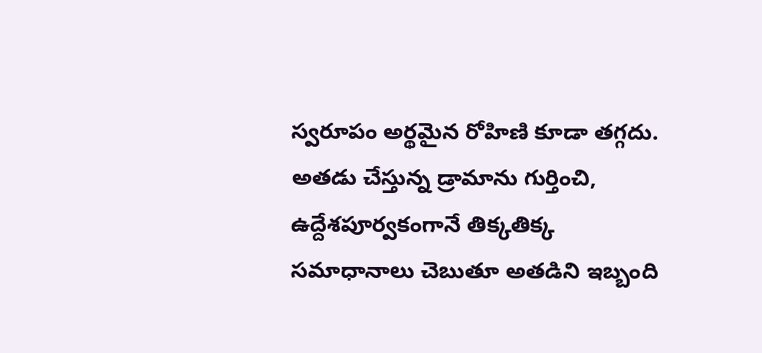స్వరూపం అర్థమైన రోహిణి కూడా తగ్గదు. అతడు చేస్తున్న డ్రామాను గుర్తించి, ఉద్దేశపూర్వకంగానే తిక్కతిక్క సమాధానాలు చెబుతూ అతడిని ఇబ్బంది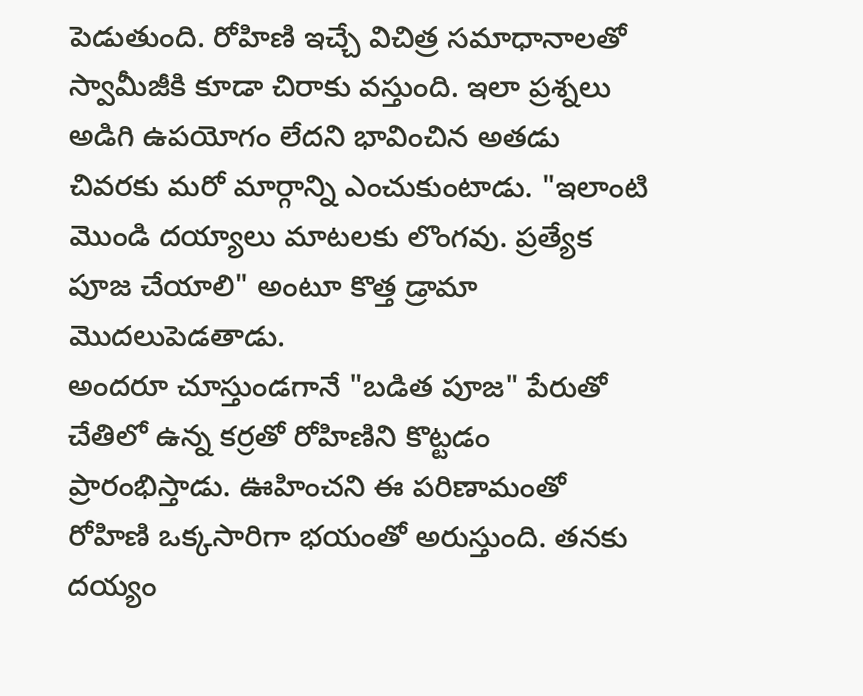పెడుతుంది. రోహిణి ఇచ్చే విచిత్ర సమాధానాలతో స్వామీజీకి కూడా చిరాకు వస్తుంది. ఇలా ప్రశ్నలు అడిగి ఉపయోగం లేదని భావించిన అతడు చివరకు మరో మార్గాన్ని ఎంచుకుంటాడు. "ఇలాంటి మొండి దయ్యాలు మాటలకు లొంగవు. ప్రత్యేక పూజ చేయాలి" అంటూ కొత్త డ్రామా మొదలుపెడతాడు.
అందరూ చూస్తుండగానే "బడిత పూజ" పేరుతో చేతిలో ఉన్న కర్రతో రోహిణిని కొట్టడం ప్రారంభిస్తాడు. ఊహించని ఈ పరిణామంతో రోహిణి ఒక్కసారిగా భయంతో అరుస్తుంది. తనకు దయ్యం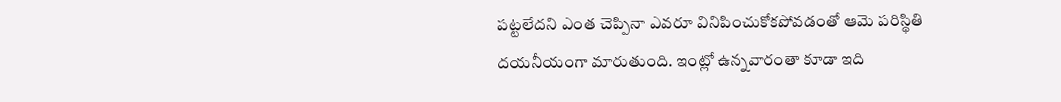పట్టలేదని ఎంత చెప్పినా ఎవరూ వినిపించుకోకపోవడంతో ఆమె పరిస్థితి దయనీయంగా మారుతుంది. ఇంట్లో ఉన్నవారంతా కూడా ఇది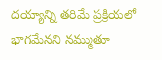దయ్యాన్ని తరిమే ప్రక్రియలో భాగమేనని నమ్ముతూ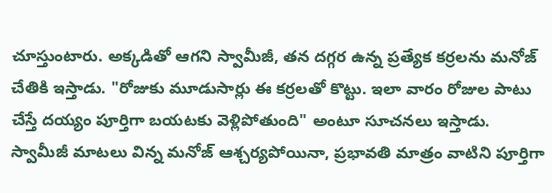చూస్తుంటారు. అక్కడితో ఆగని స్వామీజీ, తన దగ్గర ఉన్న ప్రత్యేక కర్రలను మనోజ్ చేతికి ఇస్తాడు. "రోజుకు మూడుసార్లు ఈ కర్రలతో కొట్టు. ఇలా వారం రోజుల పాటు చేస్తే దయ్యం పూర్తిగా బయటకు వెళ్లిపోతుంది" అంటూ సూచనలు ఇస్తాడు. స్వామీజీ మాటలు విన్న మనోజ్ ఆశ్చర్యపోయినా, ప్రభావతి మాత్రం వాటిని పూర్తిగా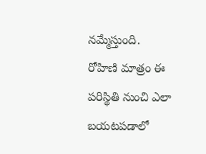నమ్మేస్తుంది.
రోహిణి మాత్రం ఈ పరిస్థితి నుంచి ఎలా బయటపడాలో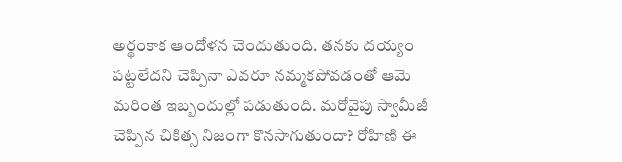అర్థంకాక ఆందోళన చెందుతుంది. తనకు దయ్యం పట్టలేదని చెప్పినా ఎవరూ నమ్మకపోవడంతో ఆమె మరింత ఇబ్బందుల్లో పడుతుంది. మరోవైపు స్వామీజీ చెప్పిన చికిత్స నిజంగా కొనసాగుతుందా? రోహిణి ఈ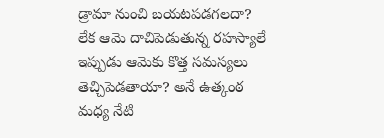డ్రామా నుంచి బయటపడగలదా? లేక ఆమె దాచిపెడుతున్న రహస్యాలే ఇప్పుడు ఆమెకు కొత్త సమస్యలు తెచ్చిపెడతాయా? అనే ఉత్కంఠ మధ్య నేటి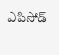ఎపిసోడ్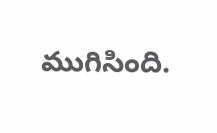ముగిసింది.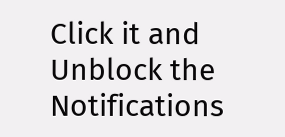Click it and Unblock the Notifications